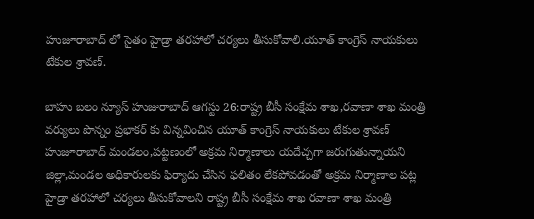హుజూరాబాద్ లో సైతం హైడ్రా తరహాలో చర్యలు తీసుకోవాలి.యూత్ కాంగ్రెస్ నాయకులు టేకుల శ్రావణ్.

బాహు బలం న్యూస్ హుజురాబాద్ ఆగస్టు 26:రాష్ట్ర బీసీ సంక్షేమ శాఖ,రవాణా శాఖ మంత్రి వర్యులు పొన్నం ప్రభాకర్ కు విన్నవించిన యూత్ కాంగ్రెస్ నాయకులు టేకుల శ్రావణ్ హుజూరాబాద్ మండలం,పట్టణంలో అక్రమ నిర్మాణాలు యదేచ్చగా జరుగుతున్నాయని జిల్లా,మండల అధికారులకు ఫిర్యాదు చేసిన ఫలితం లేకపోవడంతో అక్రమ నిర్మాణాల పట్ల హైడ్రా తరహాలో చర్యలు తీసుకోవాలని రాష్ట్ర బీసీ సంక్షేమ శాఖ రవాణా శాఖ మంత్రి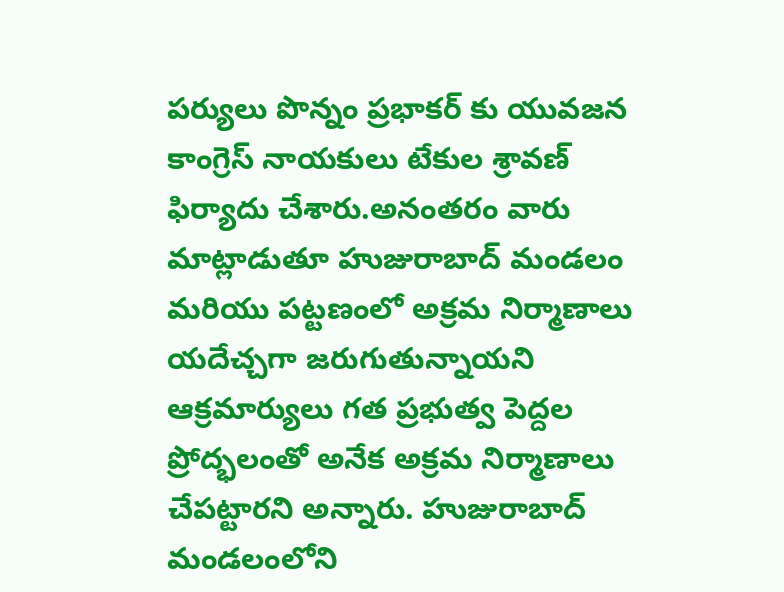పర్యులు పొన్నం ప్రభాకర్ కు యువజన కాంగ్రెస్ నాయకులు టేకుల శ్రావణ్ ఫిర్యాదు చేశారు.అనంతరం వారు మాట్లాడుతూ హుజురాబాద్ మండలం మరియు పట్టణంలో అక్రమ నిర్మాణాలు యదేచ్చగా జరుగుతున్నాయని ఆక్రమార్యులు గత ప్రభుత్వ పెద్దల ప్రోద్భలంతో అనేక అక్రమ నిర్మాణాలు చేపట్టారని అన్నారు. హుజురాబాద్ మండలంలోని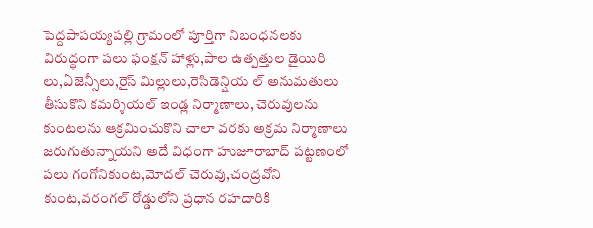పెద్దపాపయ్యపల్లి గ్రామంలో పూర్తిగా నిబంధనలకు విరుద్ధంగా పలు ఫంక్షన్ హాళ్లు,పాల ఉత్పత్తుల డైయిరి లు,ఏజెన్సీలు,రైస్ మిల్లులు,రెసిడెన్షియ ల్ అనుమతులు తీసుకొని కమర్శియల్ ఇండ్ల నిర్మాణాలు, చెరువులను కుంటలను ఆక్రమించుకొని చాలా వరకు అక్రమ నిర్మాణాలు జరుగుతున్నాయని అదే విధంగా హుజూరాబాద్ పట్టణంలో పలు గంగోనికుంట,మోదల్ చెరువు,చంద్రవోని కుంట,వరంగల్ రోడ్డులోని ప్రధాన రహదారికి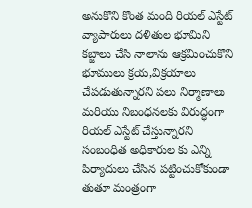అనుకొని కొంత మంది రియల్ ఎస్టేట్ వ్యాపారులు దళితుల భూమిని కబ్జాలు చేసి నాలాను ఆక్రమించుకొని భూములు క్రయ,విక్రయాలు చేపడుతున్నారని పలు నిర్మాణాలు మరియు నిబంధనలకు విరుద్ధంగా రియల్ ఎస్టేట్ చేస్తున్నారని సంబంధిత అధికారుల కు ఎన్ని పిర్యాదులు చేసిన పట్టించుకోకుండా తుతూ మంత్రంగా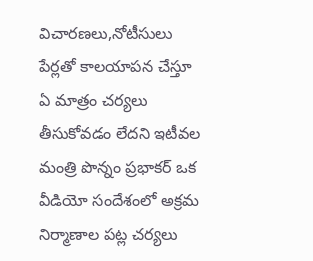విచారణలు,నోటీసులు పేర్లతో కాలయాపన చేస్తూ ఏ మాత్రం చర్యలు తీసుకోవడం లేదని ఇటీవల మంత్రి పొన్నం ప్రభాకర్ ఒక వీడియో సందేశంలో అక్రమ నిర్మాణాల పట్ల చర్యలు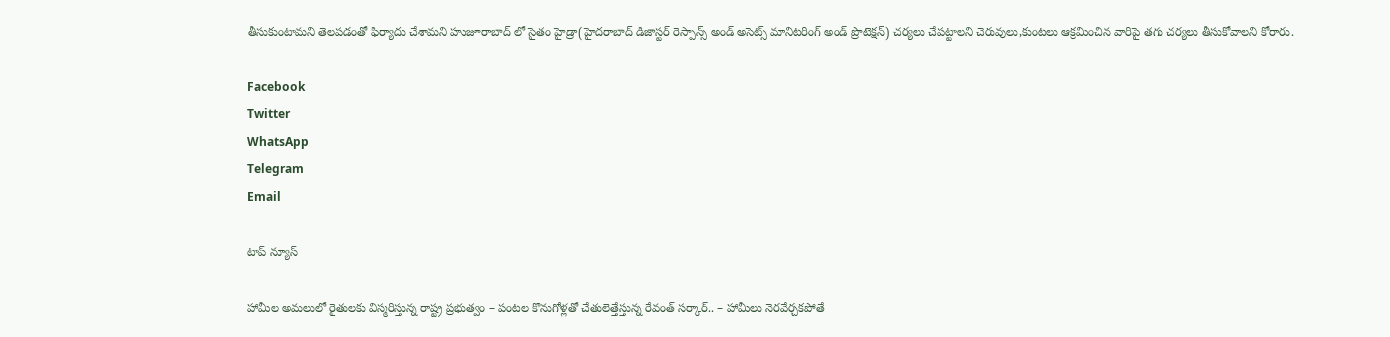తీసుకుంటామని తెలపడంతో ఫిర్యాదు చేశామని హుజూరాబాద్ లో సైతం హైడ్రా(హైదరాబాద్ డిజాస్టర్ రెస్పాన్స్ అండ్ అసెట్స్ మానిటరింగ్ అండ్ ప్రొటెక్షన్) చర్యలు చేపట్టాలని చెరువులు,కుంటలు ఆక్రమించిన వారిపై తగు చర్యలు తీసుకోవాలని కోరారు.

Facebook
Twitter
WhatsApp
Telegram
Email

టాప్ న్యూస్

హామీల అమలులో రైతులకు విస్మరిస్తున్న రాష్ట్ర ప్రభుత్వం – పంటల కొనుగోళ్లతో చేతులెత్తేస్తున్న రేవంత్ సర్కార్.. – హామీలు నెరవేర్చకపోతే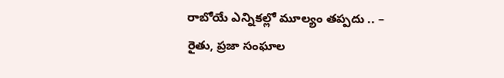రాబోయే ఎన్నికల్లో మూల్యం తప్పదు .. – రైతు, ప్రజా సంఘాల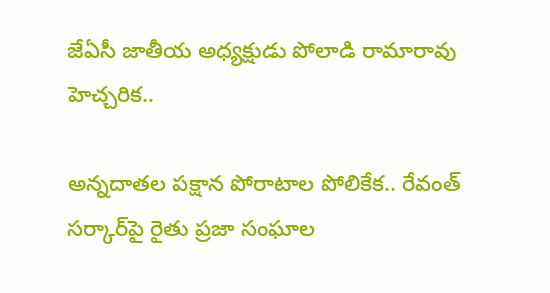జేఏసీ జాతీయ అధ్యక్షుడు పోలాడి రామారావు హెచ్చరిక..

అన్నదాతల పక్షాన పోరాటాల పోలికేక.. రేవంత్ సర్కార్‌పై రైతు ప్రజా సంఘాల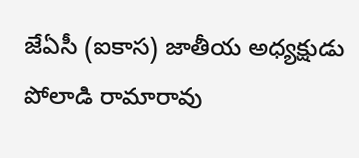జేఏసీ (ఐకాస) జాతీయ అధ్యక్షుడు పోలాడి రామారావు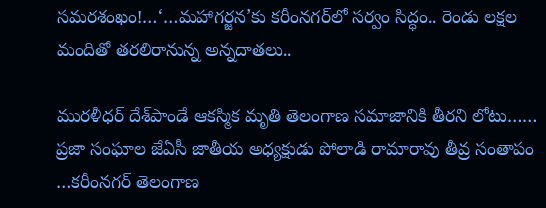సమరశంఖం!…‘…మహాగర్జన’కు కరీంనగర్‌లో సర్వం సిద్ధం.. రెండు లక్షల మందితో తరలిరానున్న అన్నదాతలు..

మురళీధర్ దేశ్‌పాండే ఆకస్మిక మృతి తెలంగాణ సమాజానికి తీరని లోటు…… ప్రజా సంఘాల జేఏసీ జాతీయ అధ్యక్షుడు పోలాడి రామారావు తీవ్ర సంతాపం …కరీంనగర్ తెలంగాణ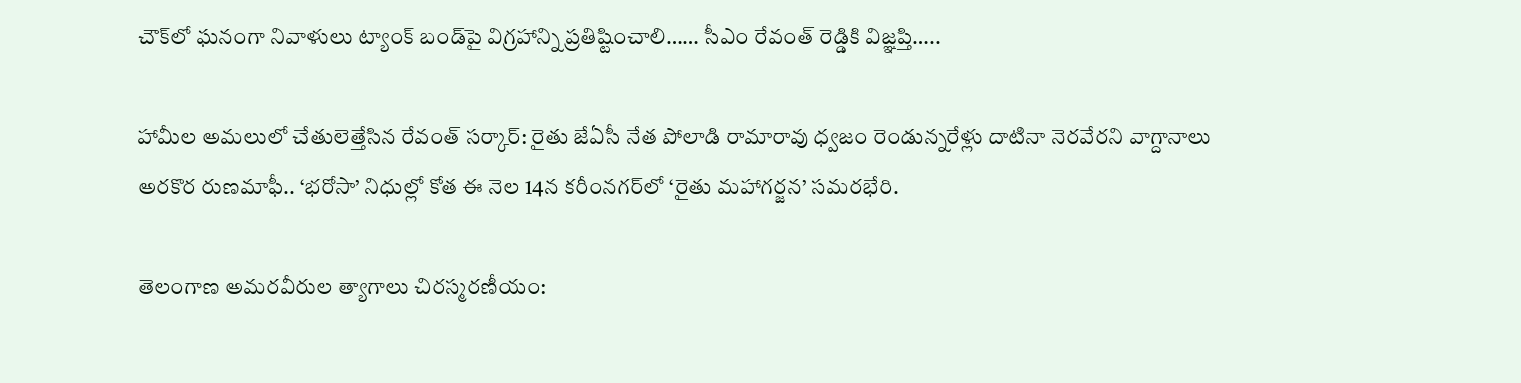చౌక్‌లో ఘనంగా నివాళులు ట్యాంక్ బండ్‌పై విగ్రహాన్ని ప్రతిష్టించాలి…… సీఎం రేవంత్ రెడ్డికి విజ్ఞప్తి…..

హామీల అమలులో చేతులెత్తేసిన రేవంత్ సర్కార్: రైతు జేఏసీ నేత పోలాడి రామారావు ధ్వజం రెండున్నరేళ్లు దాటినా నెరవేరని వాగ్దానాలు అరకొర రుణమాఫీ.. ‘భరోసా’ నిధుల్లో కోత ఈ నెల 14న కరీంనగర్‌లో ‘రైతు మహాగర్జన’ సమరభేరి.

తెలంగాణ అమరవీరుల త్యాగాలు చిరస్మరణీయం: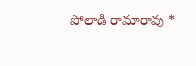పోలాడి రామారావు *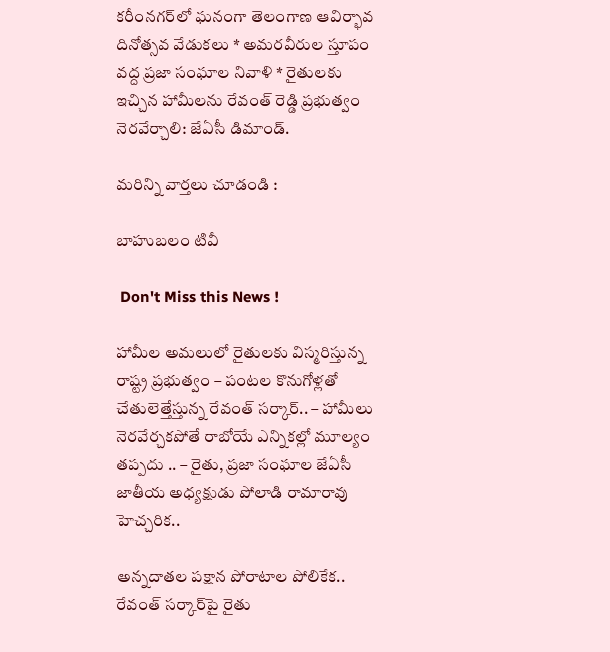కరీంనగర్‌లో ఘనంగా తెలంగాణ ఆవిర్భావ దినోత్సవ వేడుకలు * అమరవీరుల స్తూపం వద్ద ప్రజా సంఘాల నివాళి * రైతులకు ఇచ్చిన హామీలను రేవంత్ రెడ్డి ప్రభుత్వం నెరవేర్చాలి: జేఏసీ డిమాండ్.

మరిన్ని వార్తలు చూడండి :

బాహుబలం టివీ

 Don't Miss this News !

హామీల అమలులో రైతులకు విస్మరిస్తున్న రాష్ట్ర ప్రభుత్వం – పంటల కొనుగోళ్లతో చేతులెత్తేస్తున్న రేవంత్ సర్కార్.. – హామీలు నెరవేర్చకపోతే రాబోయే ఎన్నికల్లో మూల్యం తప్పదు .. – రైతు, ప్రజా సంఘాల జేఏసీ జాతీయ అధ్యక్షుడు పోలాడి రామారావు హెచ్చరిక..

అన్నదాతల పక్షాన పోరాటాల పోలికేక.. రేవంత్ సర్కార్‌పై రైతు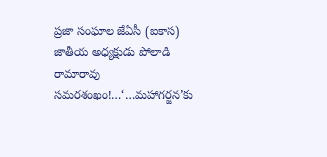ప్రజా సంఘాల జేఏసీ (ఐకాస) జాతీయ అధ్యక్షుడు పోలాడి రామారావు సమరశంఖం!…‘…మహాగర్జన’కు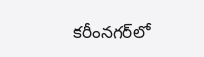కరీంనగర్‌లో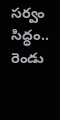సర్వం సిద్ధం.. రెండు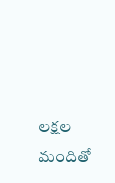లక్షల మందితో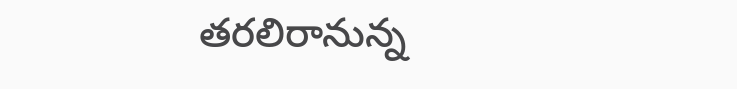తరలిరానున్న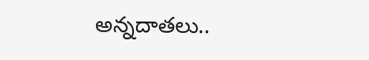అన్నదాతలు..